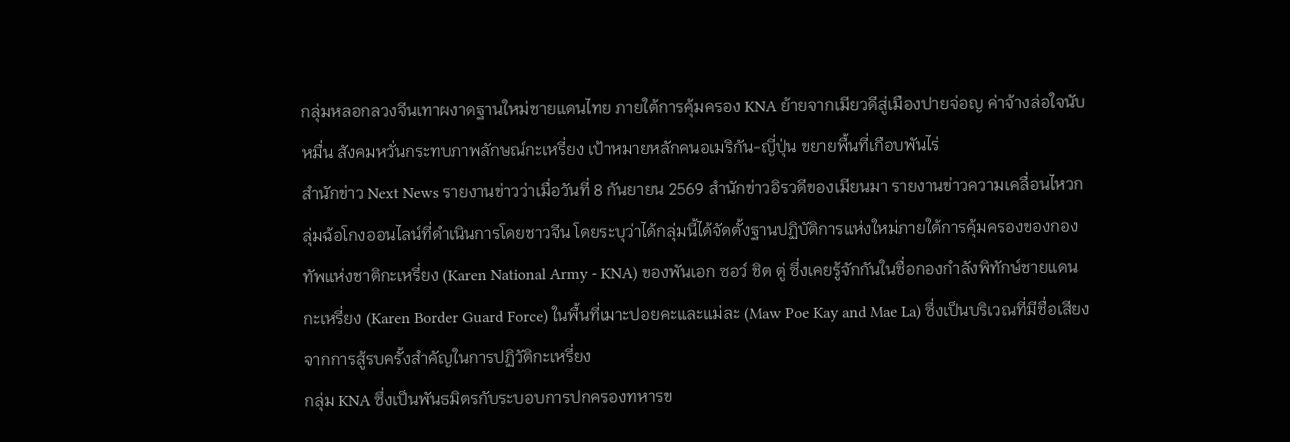กลุ่มหลอกลวงจีนเทาผงาดฐานใหม่ชายแดนไทย ภายใต้การคุ้มครอง KNA ย้ายจากเมียวดีสู่เมืองปายจ่อญ ค่าจ้างล่อใจนับหมื่น สังคมหวั่นกระทบภาพลักษณ์กะเหรี่ยง เป้าหมายหลักคนอเมริกัน-ญี่ปุ่น ขยายพื้นที่เกือบพันไร่
สำนักข่าว Next News รายงานข่าวว่าเมื่อวันที่ 8 กันยายน 2569 สำนักข่าวอิรวดีของเมียนมา รายงานข่าวความเคลื่อนไหวกลุ่มฉ้อโกงออนไลน์ที่ดำเนินการโดยชาวจีน โดยระบุว่าได้กลุ่มนี้ได้จัดตั้งฐานปฏิบัติการแห่งใหม่ภายใต้การคุ้มครองของกองทัพแห่งชาติกะเหรี่ยง (Karen National Army - KNA) ของพันเอก ซอว์ ชิต ตู่ ซึ่งเคยรู้จักกันในชื่อกองกำลังพิทักษ์ชายแดนกะเหรี่ยง (Karen Border Guard Force) ในพื้นที่เมาะปอยคะและแม่ละ (Maw Poe Kay and Mae La) ซึ่งเป็นบริเวณที่มีชื่อเสียงจากการสู้รบครั้งสำคัญในการปฏิวัติกะเหรี่ยง
กลุ่ม KNA ซึ่งเป็นพันธมิตรกับระบอบการปกครองทหารข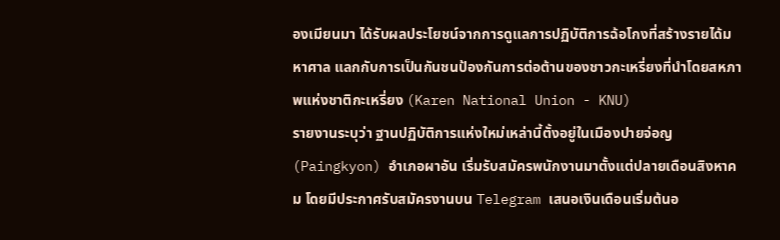องเมียนมา ได้รับผลประโยชน์จากการดูแลการปฏิบัติการฉ้อโกงที่สร้างรายได้มหาศาล แลกกับการเป็นกันชนป้องกันการต่อต้านของชาวกะเหรี่ยงที่นำโดยสหภาพแห่งชาติกะเหรี่ยง (Karen National Union - KNU)
รายงานระบุว่า ฐานปฏิบัติการแห่งใหม่เหล่านี้ตั้งอยู่ในเมืองปายจ่อญ (Paingkyon) อำเภอผาอัน เริ่มรับสมัครพนักงานมาตั้งแต่ปลายเดือนสิงหาคม โดยมีประกาศรับสมัครงานบน Telegram เสนอเงินเดือนเริ่มต้นอ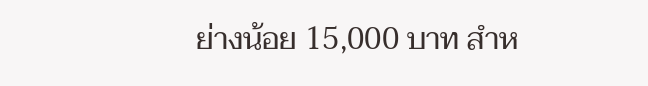ย่างน้อย 15,000 บาท สำห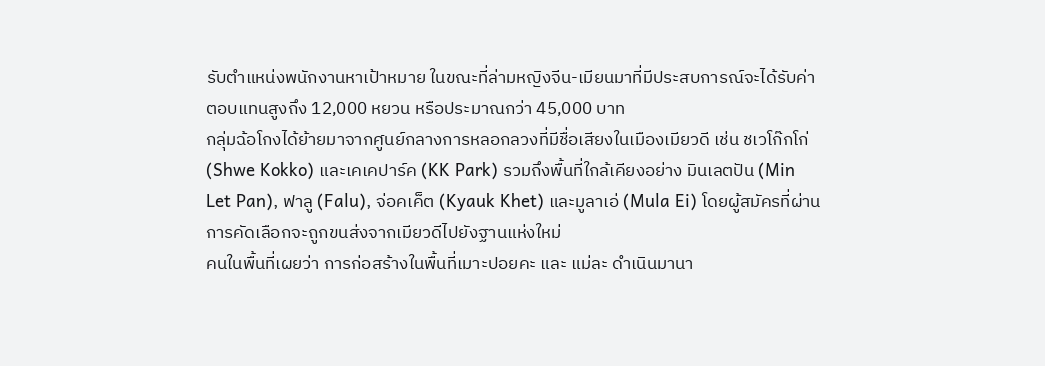รับตำแหน่งพนักงานหาเป้าหมาย ในขณะที่ล่ามหญิงจีน-เมียนมาที่มีประสบการณ์จะได้รับค่าตอบแทนสูงถึง 12,000 หยวน หรือประมาณกว่า 45,000 บาท
กลุ่มฉ้อโกงได้ย้ายมาจากศูนย์กลางการหลอกลวงที่มีชื่อเสียงในเมืองเมียวดี เช่น ชเวโก๊กโก่ (Shwe Kokko) และเคเคปาร์ค (KK Park) รวมถึงพื้นที่ใกล้เคียงอย่าง มินเลตปัน (Min Let Pan), ฟาลู (Falu), จ่อคเค็ต (Kyauk Khet) และมูลาเอ่ (Mula Ei) โดยผู้สมัครที่ผ่านการคัดเลือกจะถูกขนส่งจากเมียวดีไปยังฐานแห่งใหม่
คนในพื้นที่เผยว่า การก่อสร้างในพื้นที่เมาะปอยคะ และ แม่ละ ดำเนินมานา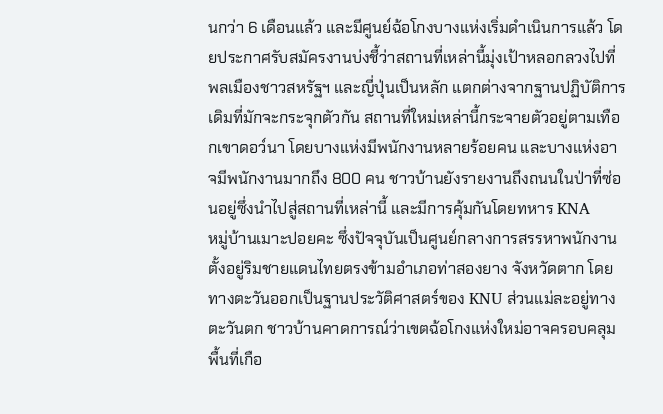นกว่า 6 เดือนแล้ว และมีศูนย์ฉ้อโกงบางแห่งเริ่มดำเนินการแล้ว โดยประกาศรับสมัครงานบ่งชี้ว่าสถานที่เหล่านี้มุ่งเป้าหลอกลวงไปที่พลเมืองชาวสหรัฐฯ และญี่ปุ่นเป็นหลัก แตกต่างจากฐานปฏิบัติการเดิมที่มักจะกระจุกตัวกัน สถานที่ใหม่เหล่านี้กระจายตัวอยู่ตามเทือกเขาดอว์นา โดยบางแห่งมีพนักงานหลายร้อยคน และบางแห่งอาจมีพนักงานมากถึง 800 คน ชาวบ้านยังรายงานถึงถนนในป่าที่ซ่อนอยู่ซึ่งนำไปสู่สถานที่เหล่านี้ และมีการคุ้มกันโดยทหาร KNA
หมู่บ้านเมาะปอยคะ ซึ่งปัจจุบันเป็นศูนย์กลางการสรรหาพนักงาน ตั้งอยู่ริมชายแดนไทยตรงข้ามอำเภอท่าสองยาง จังหวัดตาก โดยทางตะวันออกเป็นฐานประวัติศาสตร์ของ KNU ส่วนแม่ละอยู่ทางตะวันตก ชาวบ้านคาดการณ์ว่าเขตฉ้อโกงแห่งใหม่อาจครอบคลุมพื้นที่เกือ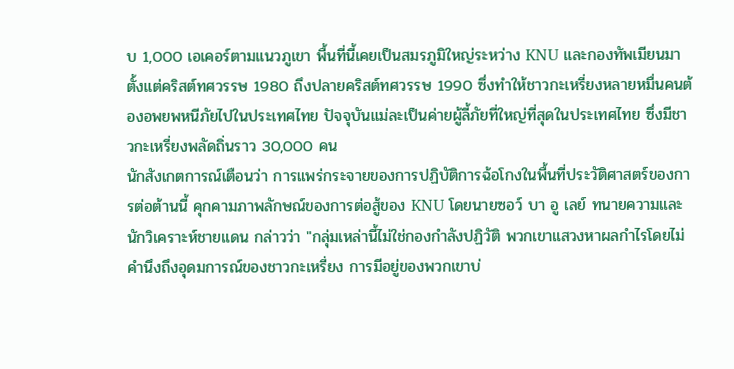บ 1,000 เอเคอร์ตามแนวภูเขา พื้นที่นี้เคยเป็นสมรภูมิใหญ่ระหว่าง KNU และกองทัพเมียนมาตั้งแต่คริสต์ทศวรรษ 1980 ถึงปลายคริสต์ทศวรรษ 1990 ซึ่งทำให้ชาวกะเหรี่ยงหลายหมื่นคนต้องอพยพหนีภัยไปในประเทศไทย ปัจจุบันแม่ละเป็นค่ายผู้ลี้ภัยที่ใหญ่ที่สุดในประเทศไทย ซึ่งมีชาวกะเหรี่ยงพลัดถิ่นราว 30,000 คน
นักสังเกตการณ์เตือนว่า การแพร่กระจายของการปฏิบัติการฉ้อโกงในพื้นที่ประวัติศาสตร์ของการต่อต้านนี้ คุกคามภาพลักษณ์ของการต่อสู้ของ KNU โดยนายซอว์ บา อู เลย์ ทนายความและนักวิเคราะห์ชายแดน กล่าวว่า "กลุ่มเหล่านี้ไม่ใช่กองกำลังปฏิวัติ พวกเขาแสวงหาผลกำไรโดยไม่คำนึงถึงอุดมการณ์ของชาวกะเหรี่ยง การมีอยู่ของพวกเขาบ่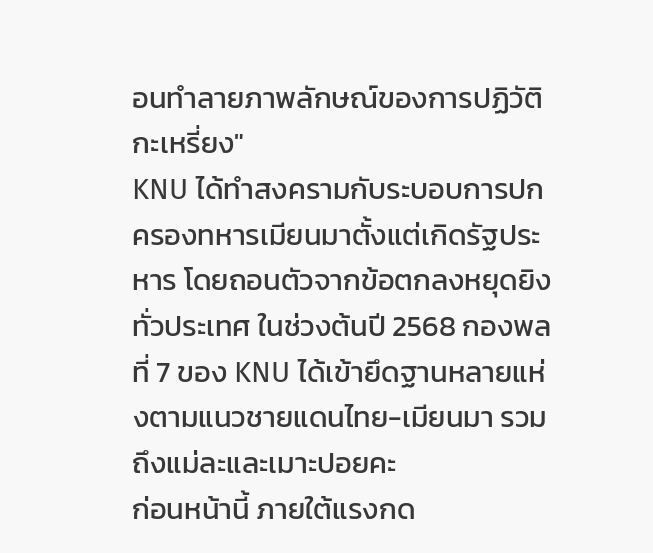อนทำลายภาพลักษณ์ของการปฏิวัติกะเหรี่ยง"
KNU ได้ทำสงครามกับระบอบการปกครองทหารเมียนมาตั้งแต่เกิดรัฐประหาร โดยถอนตัวจากข้อตกลงหยุดยิงทั่วประเทศ ในช่วงต้นปี 2568 กองพลที่ 7 ของ KNU ได้เข้ายึดฐานหลายแห่งตามแนวชายแดนไทย-เมียนมา รวมถึงแม่ละและเมาะปอยคะ
ก่อนหน้านี้ ภายใต้แรงกด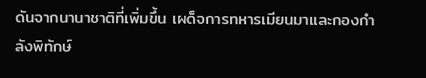ดันจากนานาชาติที่เพิ่มขึ้น เผด็จการทหารเมียนมาและกองกำลังพิทักษ์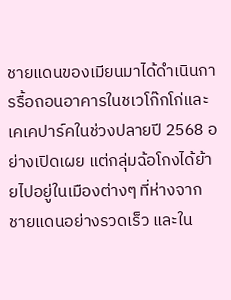ชายแดนของเมียนมาได้ดำเนินการรื้อถอนอาคารในชเวโก๊กโก่และเคเคปาร์คในช่วงปลายปี 2568 อย่างเปิดเผย แต่กลุ่มฉ้อโกงได้ย้ายไปอยู่ในเมืองต่างๆ ที่ห่างจากชายแดนอย่างรวดเร็ว และใน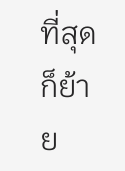ที่สุดก็ย้าย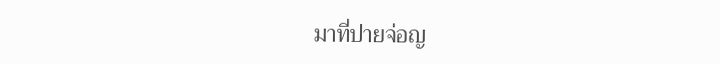มาที่ปายจ่อญ